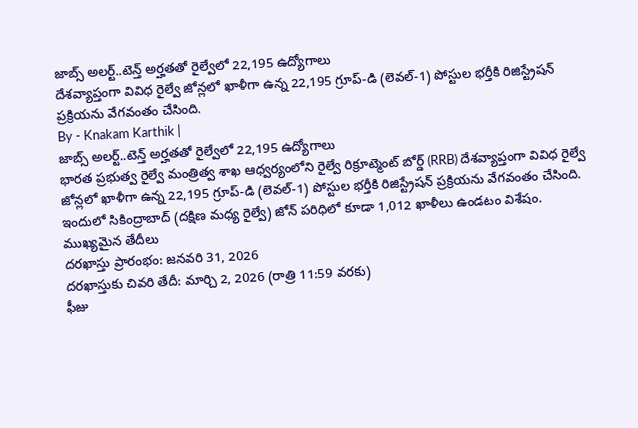జాబ్స్ అలర్ట్..టెన్త్ అర్హతతో రైల్వేలో 22,195 ఉద్యోగాలు
దేశవ్యాప్తంగా వివిధ రైల్వే జోన్లలో ఖాళీగా ఉన్న 22,195 గ్రూప్-డి (లెవల్-1) పోస్టుల భర్తీకి రిజిస్ట్రేషన్ ప్రక్రియను వేగవంతం చేసింది.
By - Knakam Karthik |
జాబ్స్ అలర్ట్..టెన్త్ అర్హతతో రైల్వేలో 22,195 ఉద్యోగాలు
భారత ప్రభుత్వ రైల్వే మంత్రిత్వ శాఖ ఆధ్వర్యంలోని రైల్వే రిక్రూట్మెంట్ బోర్డ్ (RRB) దేశవ్యాప్తంగా వివిధ రైల్వే జోన్లలో ఖాళీగా ఉన్న 22,195 గ్రూప్-డి (లెవల్-1) పోస్టుల భర్తీకి రిజిస్ట్రేషన్ ప్రక్రియను వేగవంతం చేసింది. ఇందులో సికింద్రాబాద్ (దక్షిణ మధ్య రైల్వే) జోన్ పరిధిలో కూడా 1,012 ఖాళీలు ఉండటం విశేషం.
ముఖ్యమైన తేదీలు
దరఖాస్తు ప్రారంభం: జనవరి 31, 2026
దరఖాస్తుకు చివరి తేదీ: మార్చి 2, 2026 (రాత్రి 11:59 వరకు)
ఫీజు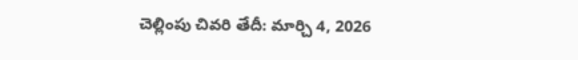చెల్లింపు చివరి తేదీ: మార్చి 4, 2026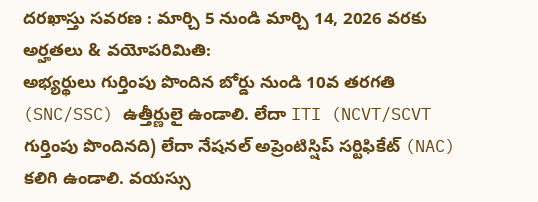దరఖాస్తు సవరణ : మార్చి 5 నుండి మార్చి 14, 2026 వరకు
అర్హతలు & వయోపరిమితి:
అభ్యర్థులు గుర్తింపు పొందిన బోర్డు నుండి 10వ తరగతి (SNC/SSC) ఉత్తీర్ణులై ఉండాలి. లేదా ITI (NCVT/SCVT గుర్తింపు పొందినది) లేదా నేషనల్ అప్రెంటిస్షిప్ సర్టిఫికేట్ (NAC) కలిగి ఉండాలి. వయస్సు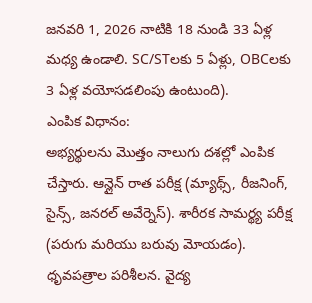జనవరి 1, 2026 నాటికి 18 నుండి 33 ఏళ్ల మధ్య ఉండాలి. SC/STలకు 5 ఏళ్లు, OBCలకు 3 ఏళ్ల వయోసడలింపు ఉంటుంది).
ఎంపిక విధానం:
అభ్యర్థులను మొత్తం నాలుగు దశల్లో ఎంపిక చేస్తారు. ఆన్లైన్ రాత పరీక్ష (మ్యాథ్స్, రీజనింగ్, సైన్స్, జనరల్ అవేర్నెస్). శారీరక సామర్థ్య పరీక్ష (పరుగు మరియు బరువు మోయడం). ధృవపత్రాల పరిశీలన. వైద్య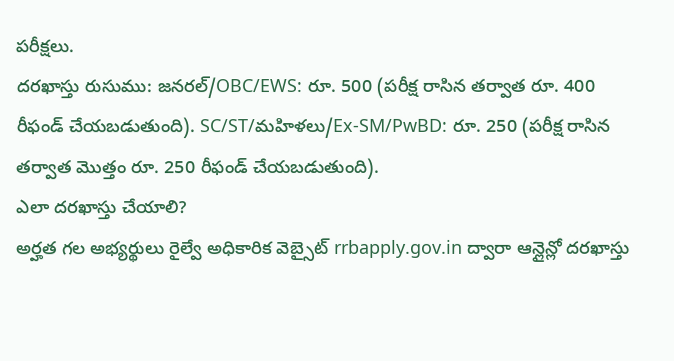పరీక్షలు.
దరఖాస్తు రుసుము: జనరల్/OBC/EWS: రూ. 500 (పరీక్ష రాసిన తర్వాత రూ. 400 రీఫండ్ చేయబడుతుంది). SC/ST/మహిళలు/Ex-SM/PwBD: రూ. 250 (పరీక్ష రాసిన తర్వాత మొత్తం రూ. 250 రీఫండ్ చేయబడుతుంది).
ఎలా దరఖాస్తు చేయాలి?
అర్హత గల అభ్యర్థులు రైల్వే అధికారిక వెబ్సైట్ rrbapply.gov.in ద్వారా ఆన్లైన్లో దరఖాస్తు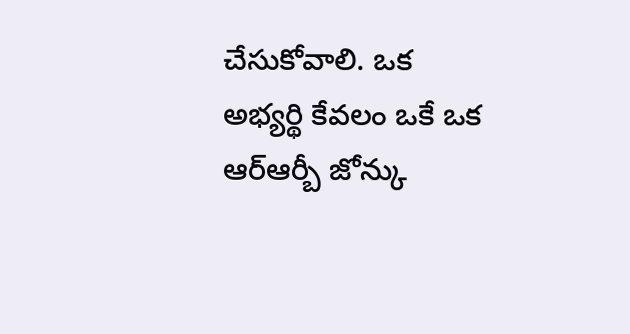చేసుకోవాలి. ఒక అభ్యర్థి కేవలం ఒకే ఒక ఆర్ఆర్బీ జోన్కు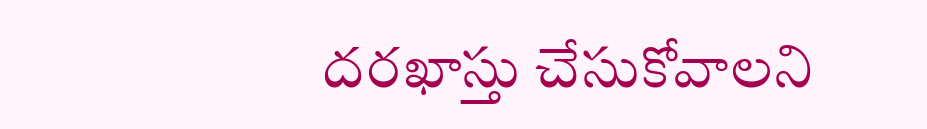దరఖాస్తు చేసుకోవాలని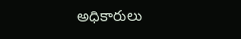అధికారులు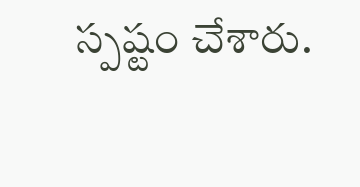స్పష్టం చేశారు.